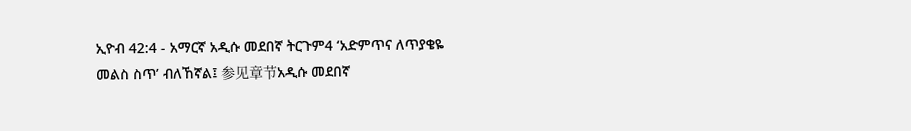ኢዮብ 42:4 - አማርኛ አዲሱ መደበኛ ትርጉም4 ‘አድምጥና ለጥያቄዬ መልስ ስጥ’ ብለኸኛል፤ 参见章节አዲሱ መደበኛ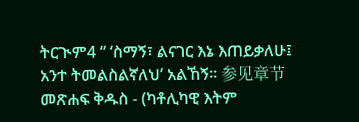ትርጒም4 “ ‘ስማኝ፣ ልናገር እኔ እጠይቃለሁ፤ አንተ ትመልስልኛለህ’ አልኸኝ። 参见章节መጽሐፍ ቅዱስ - (ካቶሊካዊ እትም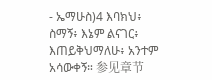- ኤማሁስ)4 እባክህ፥ ስማኝ፥ እኔም ልናገር፥ እጠይቅህማለሁ፥ አንተም አሳውቀኝ። 参见章节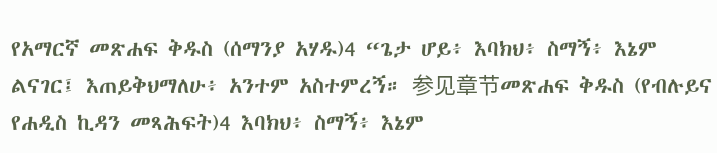የአማርኛ መጽሐፍ ቅዱስ (ሰማንያ አሃዱ)4 “ጌታ ሆይ፥ እባክህ፥ ስማኝ፥ እኔም ልናገር፤ እጠይቅህማለሁ፥ አንተም አስተምረኝ። 参见章节መጽሐፍ ቅዱስ (የብሉይና የሐዲስ ኪዳን መጻሕፍት)4 እባክህ፥ ስማኝ፥ እኔም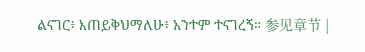ልናገር፥ እጠይቅህማለሁ፥ አንተም ተናገረኝ። 参见章节 |